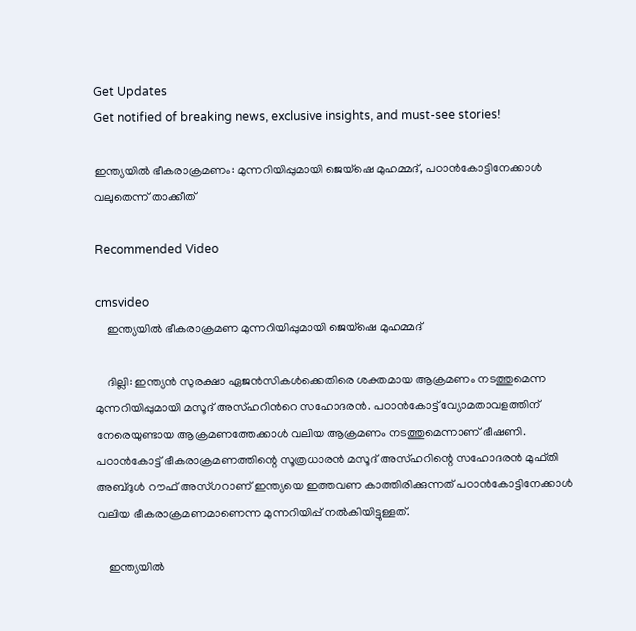Get Updates
Get notified of breaking news, exclusive insights, and must-see stories!

ഇന്ത്യയില്‍ ഭീകരാക്രമണം: മുന്നറിയിപ്പുമായി ജെയ്ഷെ മുഹമ്മദ്, പഠാന്‍കോട്ടിനേക്കാള്‍ വലുതെന്ന് താക്കീത്

Recommended Video

cmsvideo
    ഇന്ത്യയില്‍ ഭീകരാക്രമണ മുന്നറിയിപ്പുമായി ജെയ്ഷെ മുഹമ്മദ്

    ദില്ലി: ഇന്ത്യന്‍ സുരക്ഷാ ഏജന്‍സികള്‍ക്കെതിരെ ശക്തമായ ആക്രമണം നടത്തുമെന്ന മുന്നറിയിപ്പുമായി മസൂദ് അസ്ഹറിന്‍റെ സഹോദരന്‍. പഠാന്‍കോട്ട് വ്യോമതാവളത്തിന് നേരെയുണ്ടായ ആക്രമണത്തേക്കാള്‍ വലിയ ആക്രമണം നടത്തുമെന്നാണ് ഭീഷണി. പഠാന്‍കോട്ട് ഭീകരാക്രമണത്തിന്റെ സൂത്രധാരന്‍ മസൂദ് അസ്ഹറിന്റെ സഹോദരന്‍ മുഫ്തി അബ്ദുള്‍ റൗഫ് അസ്ഗറാണ് ഇന്ത്യയെ ഇത്തവണ കാത്തിരിക്കുന്നത് പഠാന്‍കോട്ടിനേക്കാള്‍ വലിയ ഭീകരാക്രമണമാണെന്ന മുന്നറിയിപ്പ് നല്‍കിയിട്ടുള്ളത്.

    ഇന്ത്യയില്‍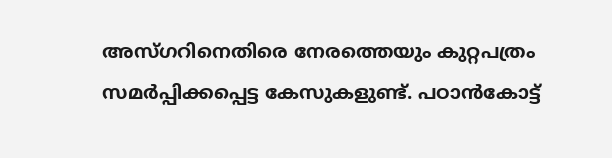അസ്ഗറിനെതിരെ നേരത്തെയും കുറ്റപത്രം സമര്‍പ്പിക്കപ്പെട്ട കേസുകളുണ്ട്. പഠാന്‍കോട്ട്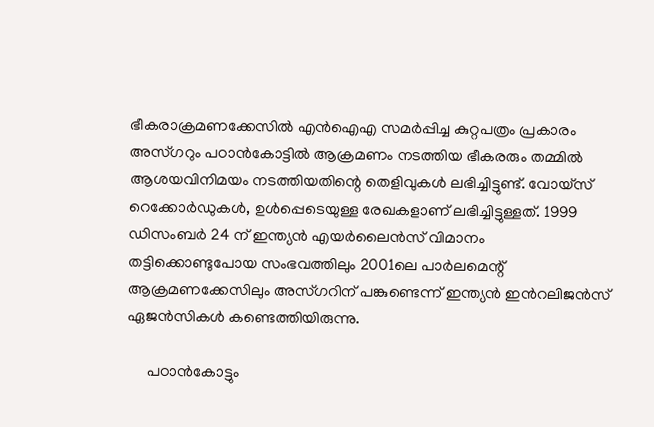ഭീകരാക്രമണക്കേസില്‍ എന്‍ഐഎ സമര്‍പ്പിച്ച കുറ്റപത്രം പ്രകാരം അസ്ഗറും പഠാന്‍കോട്ടില്‍ ആക്രമണം നടത്തിയ ഭീകരരും തമ്മില്‍ ആശയവിനിമയം നടത്തിയതിന്റെ തെളിവുകള്‍ ലഭിച്ചിട്ടുണ്ട്. വോയ്സ് റെക്കോര്‍ഡുകള്‍, ഉള്‍പ്പെടെയുള്ള രേഖകളാണ് ലഭിച്ചിട്ടുള്ളത്. 1999 ഡിസംബര്‍ 24 ന് ഇന്ത്യന്‍ എയര്‍ലൈന്‍സ് വിമാനം തട്ടിക്കൊണ്ടുപോയ സംഭവത്തിലും 2001ലെ പാര്‍ലമെന്റ് ആക്രമണക്കേസിലും അസ്ഗറിന് പങ്കുണ്ടെന്ന് ഇന്ത്യന്‍ ഇന്‍റലിജന്‍സ് ഏജന്‍സികള്‍ കണ്ടെത്തിയിരുന്നു.

     പഠാന്‍കോട്ടും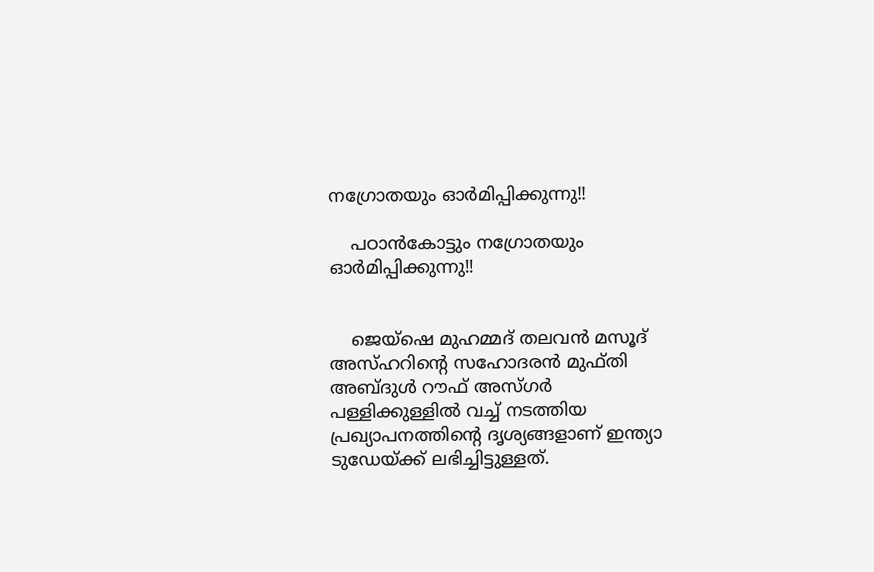നഗ്രോതയും ഓര്‍മിപ്പിക്കുന്നു!!

    പഠാന്‍കോട്ടും നഗ്രോതയും ഓര്‍മിപ്പിക്കുന്നു!!


    ജെയ്ഷെ മുഹമ്മദ് തലവന്‍ മസൂദ് അസ്ഹറിന്റെ സഹോദരന്‍ മുഫ്തി അബ്ദുള്‍ റൗഫ് അസ്ഗര്‍ പള്ളിക്കുള്ളില്‍ വച്ച് നടത്തിയ പ്രഖ്യാപനത്തിന്റെ ദൃശ്യങ്ങളാണ് ഇന്ത്യാ ടുഡേയ്ക്ക് ലഭിച്ചിട്ടുള്ളത്.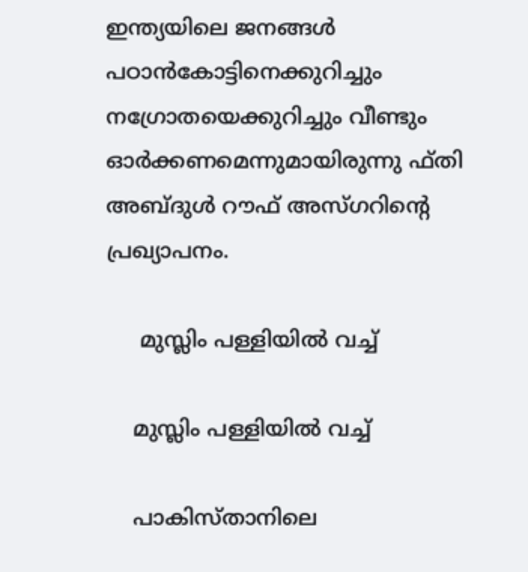ഇന്ത്യയിലെ ജനങ്ങള്‍ പഠാന്‍കോട്ടിനെക്കുറിച്ചും നഗ്രോതയെക്കുറിച്ചും വീണ്ടും ഓര്‍ക്കണമെന്നുമായിരുന്നു ഫ്തി അബ്ദുള്‍ റൗഫ് അസ്ഗറിന്റെ പ്രഖ്യാപനം.

     മുസ്ലിം പള്ളിയില്‍ വച്ച്

    മുസ്ലിം പള്ളിയില്‍ വച്ച്

    പാകിസ്താനിലെ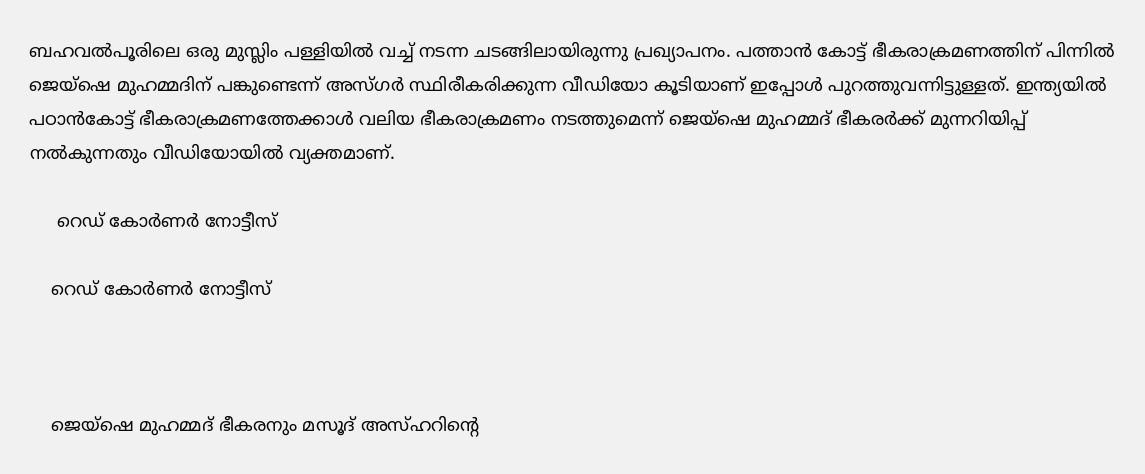ബഹവല്‍പൂരിലെ ഒരു മുസ്ലിം പള്ളിയില്‍ വച്ച് നടന്ന ചടങ്ങിലായിരുന്നു പ്രഖ്യാപനം. പത്താന്‍ കോട്ട് ഭീകരാക്രമണത്തിന് പിന്നില്‍ ജെയ്ഷെ മുഹമ്മദിന് പങ്കുണ്ടെന്ന് അസ്ഗര്‍ സ്ഥിരീകരിക്കുന്ന വീഡിയോ കൂടിയാണ് ഇപ്പോള്‍ പുറത്തുവന്നിട്ടുള്ളത്. ഇന്ത്യയില്‍ പഠാന്‍കോട്ട് ഭീകരാക്രമണത്തേക്കാള്‍ വലിയ ഭീകരാക്രമണം നടത്തുമെന്ന് ജെയ്ഷെ മുഹമ്മദ് ഭീകരര്‍ക്ക് മുന്നറിയിപ്പ് നല്‍കുന്നതും വീഡിയോയില്‍ വ്യക്തമാണ്.

     റെഡ് കോര്‍ണര്‍ നോട്ടീസ്

    റെഡ് കോര്‍ണര്‍ നോട്ടീസ്



    ജെയ്ഷെ മുഹമ്മദ് ഭീകരനും മസൂദ് അസ്ഹറിന്‍റെ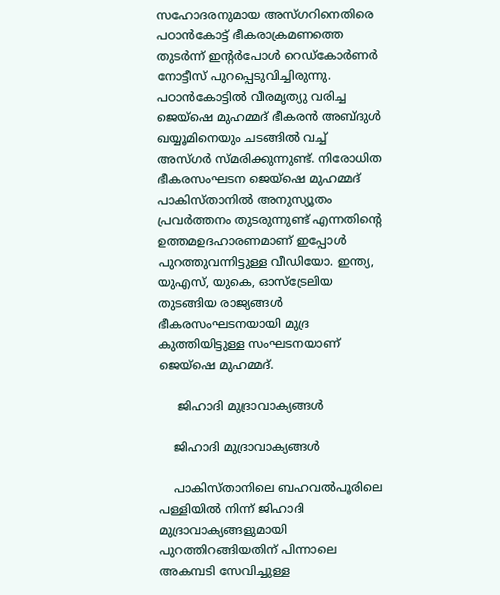സഹോദരനുമായ അസ്ഗറിനെതിരെ പഠാന്‍കോട്ട് ഭീകരാക്രമണത്തെ തുടര്‍ന്ന് ഇന്റര്‍പോള്‍ റെഡ്കോര്‍ണര്‍ നോട്ടീസ് പുറപ്പെടുവിച്ചിരുന്നു. പഠാന്‍കോട്ടില്‍ വീരമൃത്യു വരിച്ച ജെയ്ഷെ മുഹമ്മദ് ഭീകരന്‍ അബ്ദുള്‍ ഖയ്യൂമിനെയും ചടങ്ങില്‍ വച്ച് അസ്ഗര്‍ സ്മരിക്കുന്നുണ്ട്. നിരോധിത ഭീകരസംഘടന ജെയ്ഷെ മുഹമ്മദ് പാകിസ്താനില്‍ അനുസ്യൂതം പ്രവര്‍ത്തനം തുടരുന്നുണ്ട് എന്നതിന്റെ ഉത്തമഉദഹാരണമാണ് ഇപ്പോള്‍ പുറത്തുവന്നിട്ടുള്ള വീഡിയോ. ഇന്ത്യ, യുഎസ്, യുകെ, ഓസ്ട്രേലിയ തുടങ്ങിയ രാജ്യങ്ങള്‍ ഭീകരസംഘടനയായി മുദ്ര കുത്തിയിട്ടുള്ള സംഘടനയാണ് ജെയ്ഷെ മുഹമ്മദ്.

     ജിഹാദി മുദ്രാവാക്യങ്ങള്‍

    ജിഹാദി മുദ്രാവാക്യങ്ങള്‍

    പാകിസ്താനിലെ ബഹവല്‍പൂരിലെ പള്ളിയില്‍ നിന്ന് ജിഹാദി മുദ്രാവാക്യങ്ങളുമായി പുറത്തിറങ്ങിയതിന് പിന്നാലെ അകമ്പടി സേവിച്ചുള്ള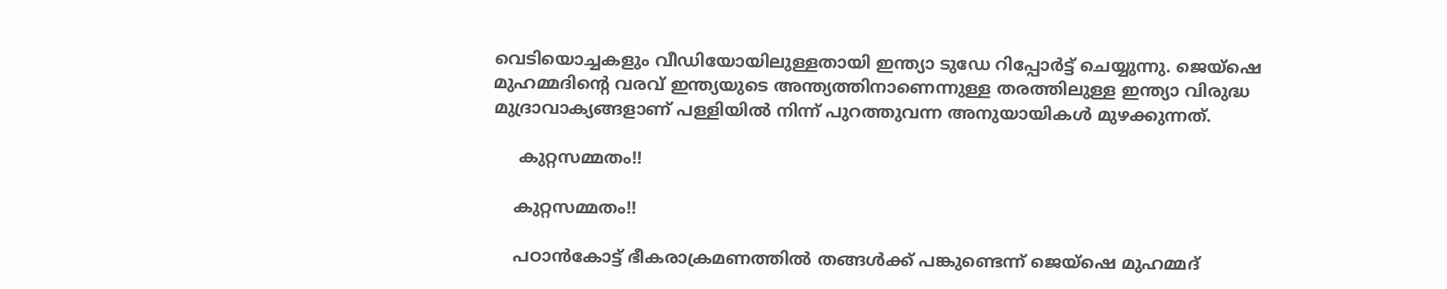വെടിയൊച്ചകളും വീഡിയോയിലുള്ളതായി ഇന്ത്യാ ടുഡേ റിപ്പോര്‍ട്ട് ചെയ്യുന്നു. ജെയ്ഷെ മുഹമ്മദിന്റെ വരവ് ഇന്ത്യയുടെ അന്ത്യത്തിനാണെന്നുള്ള തരത്തിലുള്ള ഇന്ത്യാ വിരുദ്ധ മുദ്രാവാക്യങ്ങളാണ് പള്ളിയില്‍ നിന്ന് പുറത്തുവന്ന അനുയായികള്‍ മുഴക്കുന്നത്.

     കുറ്റസമ്മതം!!

    കുറ്റസമ്മതം!!

    പഠാന്‍കോട്ട് ഭീകരാക്രമണത്തില്‍ തങ്ങള്‍ക്ക് പങ്കുണ്ടെന്ന് ജെയ്ഷെ മുഹമ്മദ്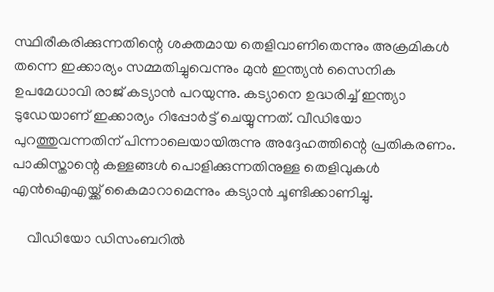സ്ഥിരീകരിക്കുന്നതിന്റെ ശക്തമായ തെളിവാണിതെന്നും അക്രമികള്‍ തന്നെ ഇക്കാര്യം സമ്മതിച്ചുവെന്നും മുന്‍ ഇന്ത്യന്‍ സൈനിക ഉപമേധാവി രാജ് കട്യാന്‍ പറയുന്നു. കട്യാനെ ഉദ്ധരിച്ച് ഇന്ത്യാ ടുഡേയാണ് ഇക്കാര്യം റിപ്പോര്‍ട്ട് ചെയ്യുന്നത്. വീഡിയോ പുറത്തുവന്നതിന് പിന്നാലെയായിരുന്നു അദ്ദേഹത്തിന്റെ പ്രതികരണം. പാകിസ്താന്റെ കള്ളങ്ങള്‍ പൊളിക്കുന്നതിനുള്ള തെളിവുകള്‍ എന്‍ഐഎയ്ക്ക് കൈമാറാമെന്നും കട്യാന്‍ ചൂണ്ടിക്കാണിച്ചു.

    വീഡിയോ ‍ഡിസംബറില്‍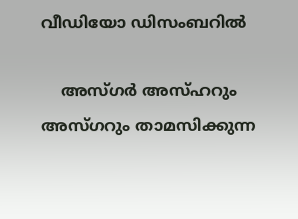വീഡിയോ ‍ഡിസംബറില്‍

    അസ്ഗര്‍ അസ്ഹറും അസ്ഗറും താമസിക്കുന്ന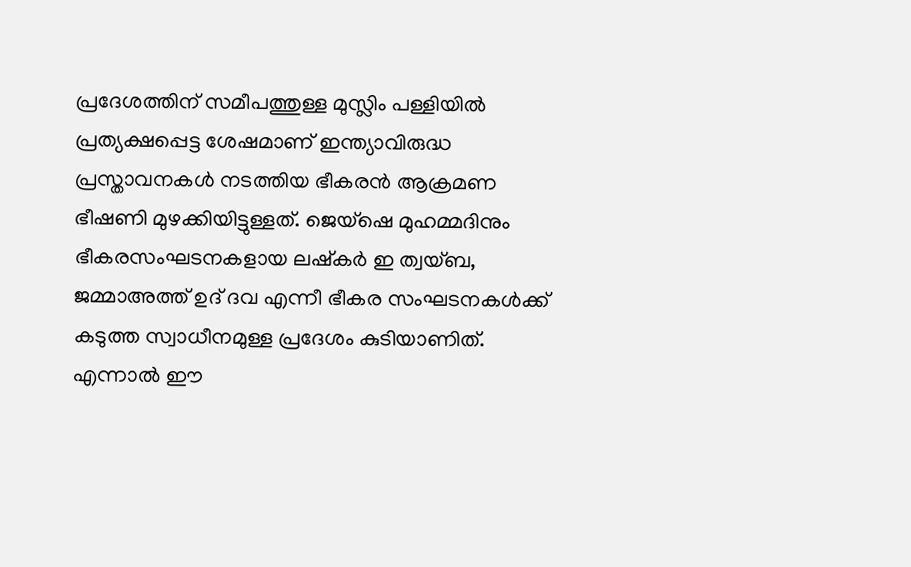പ്രദേശത്തിന് സമീപത്തുള്ള മുസ്ലിം പള്ളിയില്‍ പ്രത്യക്ഷപ്പെട്ട ശേഷമാണ് ഇന്ത്യാവിരുദ്ധ പ്രസ്താവനകള്‍ നടത്തിയ ഭീകരന്‍ ആക്രമണ ഭീഷണി മുഴക്കിയിട്ടുള്ളത്. ജെയ്ഷെ മുഹമ്മദിനും ഭീകരസംഘടനകളായ ലഷ്കര്‍ ഇ ത്വയ്ബ, ജമ്മാഅത്ത് ഉദ് ദവ എന്നീ ഭീകര സംഘടനകള്‍ക്ക് കടുത്ത സ്വാധീനമുള്ള പ്രദേശം കുടിയാണിത്. എന്നാല്‍ ഈ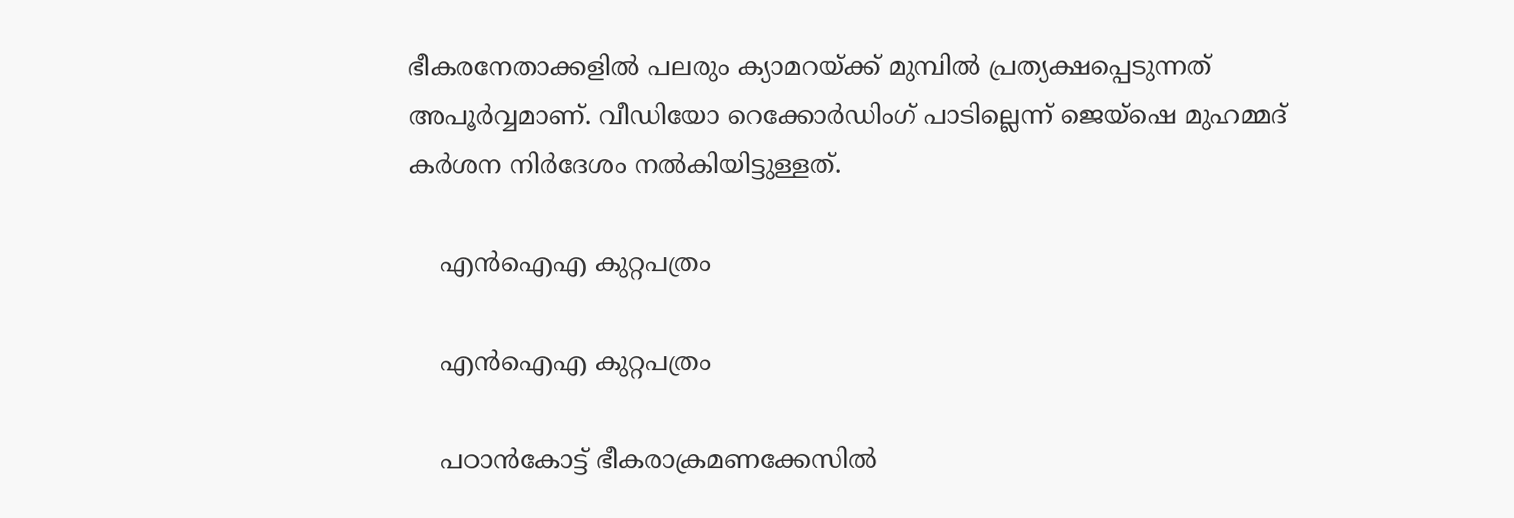ഭീകരനേതാക്കളില്‍ പലരും ക്യാമറയ്ക്ക് മുമ്പില്‍ പ്രത്യക്ഷപ്പെടുന്നത് അപൂര്‍വ്വമാണ്. വീഡിയോ റെക്കോര്‍ഡിംഗ് പാടില്ലെന്ന് ജെയ്ഷെ മുഹമ്മദ് കര്‍ശന നിര്‍ദേശം നല്‍കിയിട്ടുള്ളത്.

    എന്‍ഐഎ കുറ്റപത്രം

    എന്‍ഐഎ കുറ്റപത്രം

    പഠാന്‍കോട്ട് ഭീകരാക്രമണക്കേസില്‍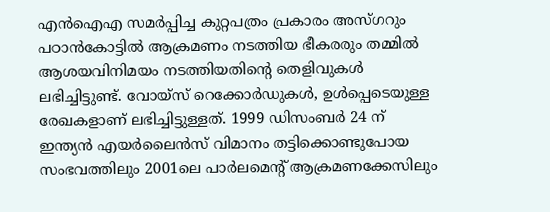എന്‍ഐഎ സമര്‍പ്പിച്ച കുറ്റപത്രം പ്രകാരം അസ്ഗറും പഠാന്‍കോട്ടില്‍ ആക്രമണം നടത്തിയ ഭീകരരും തമ്മില്‍ ആശയവിനിമയം നടത്തിയതിന്റെ തെളിവുകള്‍ ലഭിച്ചിട്ടുണ്ട്. വോയ്സ് റെക്കോര്‍ഡുകള്‍, ഉള്‍പ്പെടെയുള്ള രേഖകളാണ് ലഭിച്ചിട്ടുള്ളത്. 1999 ഡിസംബര്‍ 24 ന് ഇന്ത്യന്‍ എയര്‍ലൈന്‍സ് വിമാനം തട്ടിക്കൊണ്ടുപോയ സംഭവത്തിലും 2001ലെ പാര്‍ലമെന്റ് ആക്രമണക്കേസിലും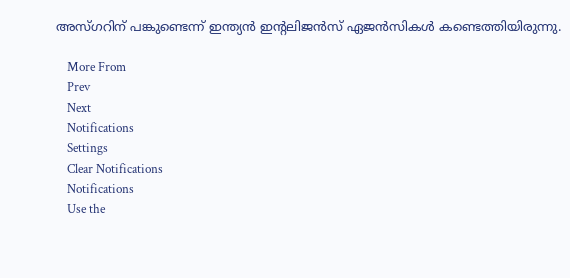അസ്ഗറിന് പങ്കുണ്ടെന്ന് ഇന്ത്യന്‍ ഇന്‍റലിജന്‍സ് ഏജന്‍സികള്‍ കണ്ടെത്തിയിരുന്നു.

    More From
    Prev
    Next
    Notifications
    Settings
    Clear Notifications
    Notifications
    Use the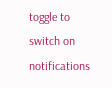toggle to switch on notifications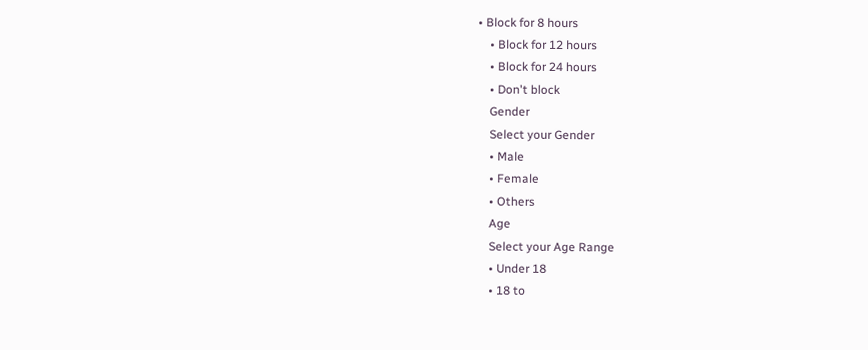• Block for 8 hours
    • Block for 12 hours
    • Block for 24 hours
    • Don't block
    Gender
    Select your Gender
    • Male
    • Female
    • Others
    Age
    Select your Age Range
    • Under 18
    • 18 to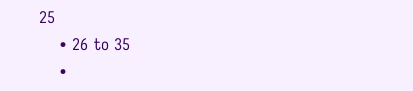25
    • 26 to 35
    •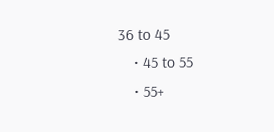36 to 45
    • 45 to 55
    • 55+